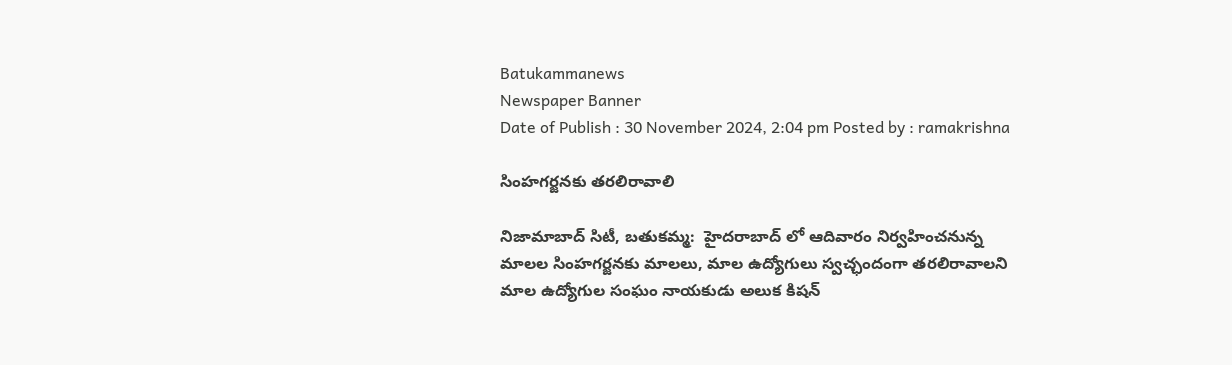Batukammanews
Newspaper Banner
Date of Publish : 30 November 2024, 2:04 pm Posted by : ramakrishna

సింహగర్జనకు తరలిరావాలి

నిజామాబాద్ సిటీ, బతుకమ్మ:  హైదరాబాద్ లో ఆదివారం నిర్వహించనున్న మాలల సింహగర్జనకు మాలలు, మాల ఉద్యోగులు స్వచ్ఛందంగా తరలిరావాలని మాల ఉద్యోగుల సంఘం నాయకుడు అలుక కిషన్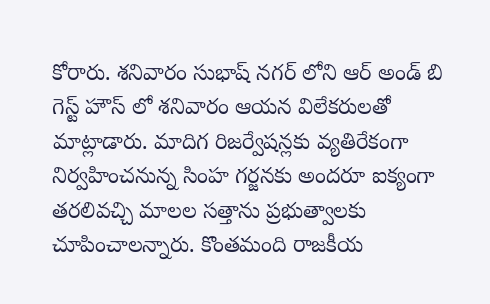కోరారు. శనివారం సుభాష్ నగర్ లోని ఆర్ అండ్ బి గెస్ట్ హౌస్ లో శనివారం ఆయన విలేకరులతో మాట్లాడారు. మాదిగ రిజర్వేషన్లకు వ్యతిరేకంగా నిర్వహించనున్న సింహ గర్జనకు అందరూ ఐక్యంగా తరలివచ్చి మాలల సత్తాను ప్రభుత్వాలకు చూపించాలన్నారు. కొంతమంది రాజకీయ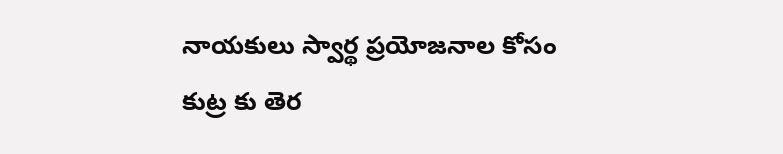నాయకులు స్వార్థ ప్రయోజనాల కోసం కుట్ర కు తెర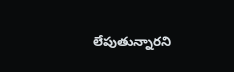లేపుతున్నారని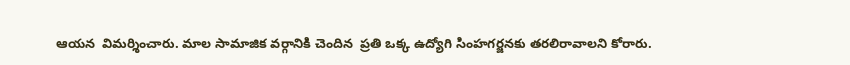ఆయన  విమర్శించారు. మాల సామాజిక వర్గానికి చెందిన  ప్రతి ఒక్క ఉద్యోగి సింహగర్జనకు తరలిరావాలని కోరారు.